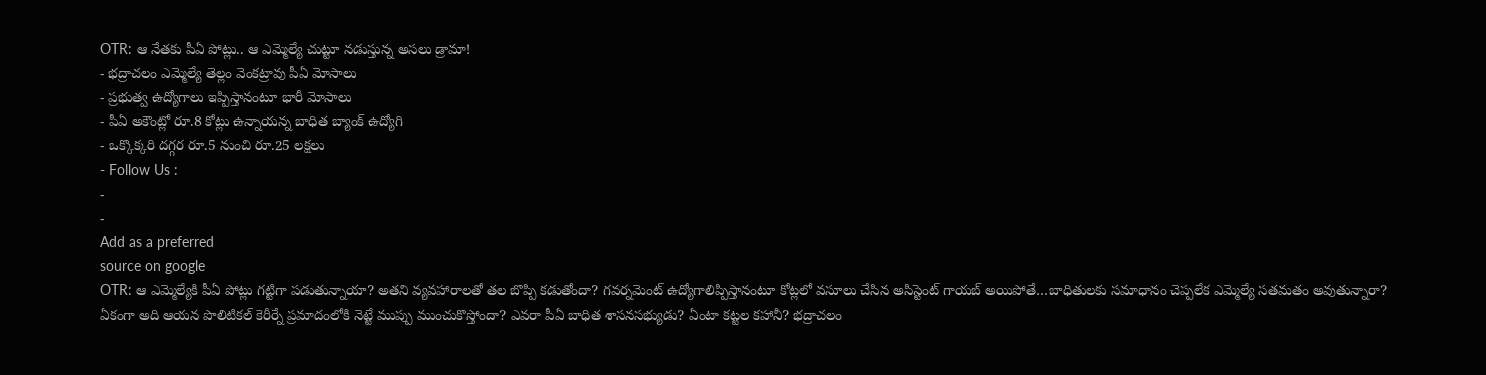OTR: ఆ నేతకు పీఏ పోట్లు.. ఆ ఎమ్మెల్యే చుట్టూ నడుస్తున్న అసలు డ్రామా!
- భద్రాచలం ఎమ్మెల్యే తెల్లం వెంకట్రావు పీఏ మోసాలు
- ప్రభుత్వ ఉద్యోగాలు ఇప్పిస్తానంటూ భారీ మోసాలు
- పీఏ అకౌంట్లో రూ.8 కోట్లు ఉన్నాయన్న బాధిత బ్యాంక్ ఉద్యోగి
- ఒక్కొక్కరి దగ్గర రూ.5 నుంచి రూ.25 లక్షలు
- Follow Us :
-
-
Add as a preferred
source on google
OTR: ఆ ఎమ్మెల్యేకి పీఏ పోట్లు గట్టిగా పడుతున్నాయా? అతని వ్యవహారాలతో తల బొప్పి కడుతోందా? గవర్నమెంట్ ఉద్యోగాలిప్పిస్తానంటూ కోట్లలో వసూలు చేసిన అసిస్టెంట్ గాయబ్ అయిపోతే…బాధితులకు సమాధానం చెప్పలేక ఎమ్మెల్యే సతమతం అవుతున్నారా? ఏకంగా అది ఆయన పొలిటికల్ కెరీర్నే ప్రమాదంలోకి నెట్టే ముప్పు ముంచుకొస్తోందా? ఎవరా పీఏ బాధిత శాసనసభ్యుడు? ఏంటా కట్టల కహానీ? భద్రాచలం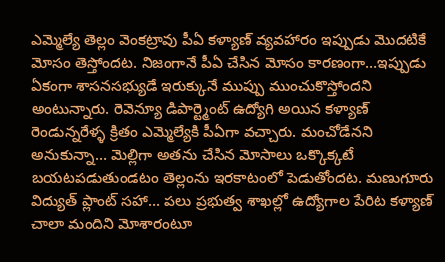ఎమ్మెల్యే తెల్లం వెంకట్రావు పీఏ కళ్యాణ్ వ్యవహారం ఇప్పుడు మొదటికే మోసం తెస్తోందట. నిజంగానే పీఏ చేసిన మోసం కారణంగా…ఇప్పుడు ఏకంగా శాసనసభ్యుడే ఇరుక్కునే ముప్పు ముంచుకొస్తోందని అంటున్నారు. రెవెన్యూ డిపార్ట్మెంట్ ఉద్యోగి అయిన కళ్యాణ్ రెండున్నరేళ్ళ క్రితం ఎమ్మెల్యేకి పీఏగా వచ్చారు. మంచోడేనని అనుకున్నా… మెల్లిగా అతను చేసిన మోసాలు ఒక్కొక్కటే బయటపడుతుండటం తెల్లంను ఇరకాటంలో పెడుతోందట. మణుగూరు విద్యుత్ ప్లాంట్ సహా… పలు ప్రభుత్వ శాఖల్లో ఉద్యోగాల పేరిట కళ్యాణ్ చాలా మందిని మోశారంటూ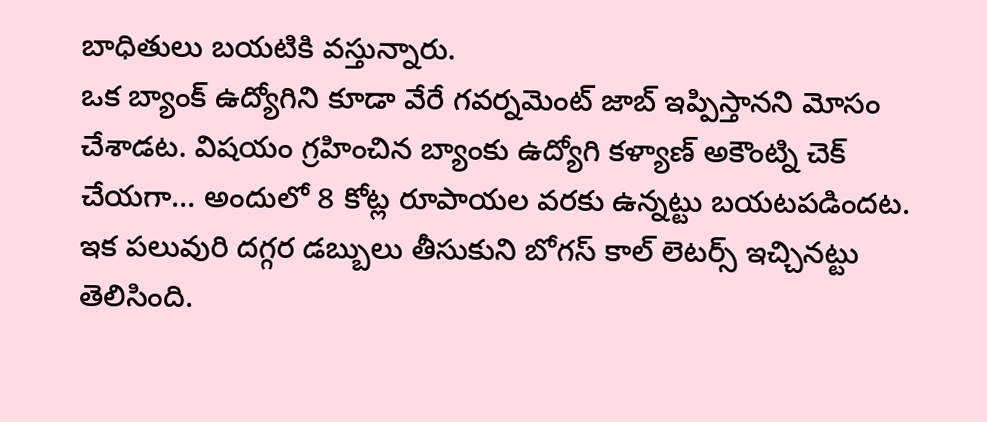బాధితులు బయటికి వస్తున్నారు.
ఒక బ్యాంక్ ఉద్యోగిని కూడా వేరే గవర్నమెంట్ జాబ్ ఇప్పిస్తానని మోసం చేశాడట. విషయం గ్రహించిన బ్యాంకు ఉద్యోగి కళ్యాణ్ అకౌంట్ని చెక్ చేయగా… అందులో 8 కోట్ల రూపాయల వరకు ఉన్నట్టు బయటపడిందట. ఇక పలువురి దగ్గర డబ్బులు తీసుకుని బోగస్ కాల్ లెటర్స్ ఇచ్చినట్టు తెలిసింది.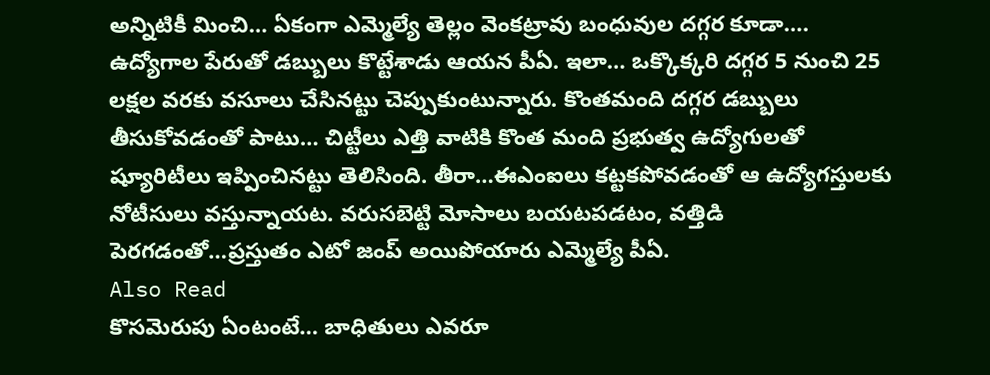అన్నిటికీ మించి… ఏకంగా ఎమ్మెల్యే తెల్లం వెంకట్రావు బంధువుల దగ్గర కూడా…. ఉద్యోగాల పేరుతో డబ్బులు కొట్టేశాడు ఆయన పీఏ. ఇలా… ఒక్కొక్కరి దగ్గర 5 నుంచి 25 లక్షల వరకు వసూలు చేసినట్టు చెప్పుకుంటున్నారు. కొంతమంది దగ్గర డబ్బులు తీసుకోవడంతో పాటు… చిట్టీలు ఎత్తి వాటికి కొంత మంది ప్రభుత్వ ఉద్యోగులతో ష్యూరిటీలు ఇప్పించినట్టు తెలిసింది. తీరా…ఈఎంఐలు కట్టకపోవడంతో ఆ ఉద్యోగస్తులకు నోటీసులు వస్తున్నాయట. వరుసబెట్టి మోసాలు బయటపడటం, వత్తిడి పెరగడంతో…ప్రస్తుతం ఎటో జంప్ అయిపోయారు ఎమ్మెల్యే పీఏ.
Also Read
కొసమెరుపు ఏంటంటే… బాధితులు ఎవరూ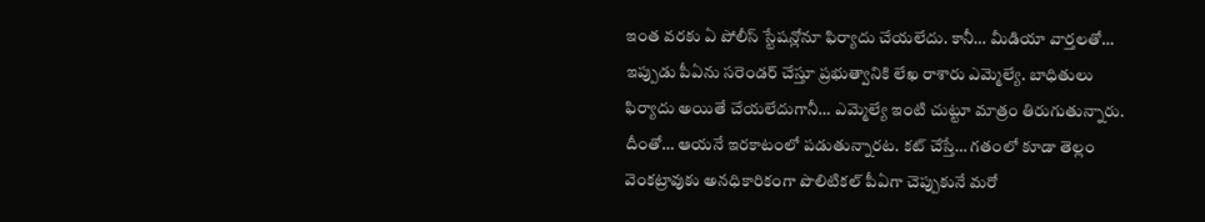ఇంత వరకు ఏ పోలీస్ స్టేషన్లోనూ ఫిర్యాదు చేయలేదు. కానీ… మీడియా వార్తలతో… ఇప్పుడు పీఏను సరెండర్ చేస్తూ ప్రభుత్వానికి లేఖ రాశారు ఎమ్మెల్యే. బాధితులు ఫిర్యాదు అయితే చేయలేదుగానీ… ఎమ్మెల్యే ఇంటి చుట్టూ మాత్రం తిరుగుతున్నారు. దీంతో… ఆయనే ఇరకాటంలో పడుతున్నారట. కట్ చేస్తే… గతంలో కూడా తెల్లం వెంకట్రావుకు అనధికారికంగా పొలిటికల్ పీఏగా చెప్పుకునే మరో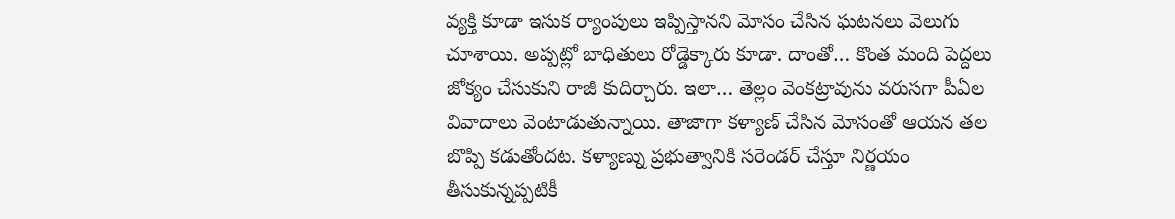వ్యక్తి కూడా ఇసుక ర్యాంపులు ఇప్పిస్తానని మోసం చేసిన ఘటనలు వెలుగు చూశాయి. అప్పట్లో బాధితులు రోడ్డెక్కారు కూడా. దాంతో… కొంత మంది పెద్దలు జోక్యం చేసుకుని రాజీ కుదిర్చారు. ఇలా… తెల్లం వెంకట్రావును వరుసగా పీఏల వివాదాలు వెంటాడుతున్నాయి. తాజాగా కళ్యాణ్ చేసిన మోసంతో ఆయన తల బొప్పి కడుతోందట. కళ్యాణ్ను ప్రభుత్వానికి సరెండర్ చేస్తూ నిర్ణయం తీసుకున్నప్పటికీ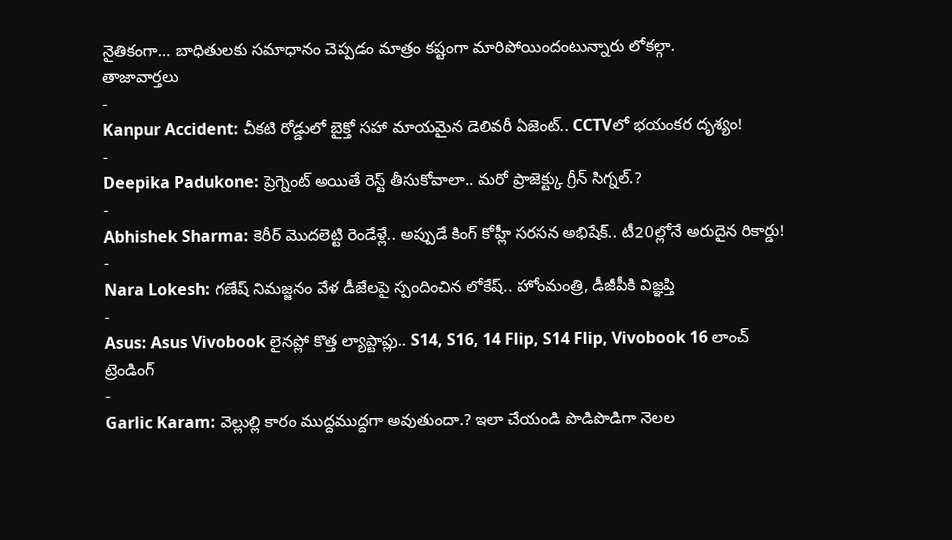నైతికంగా… బాధితులకు సమాధానం చెప్పడం మాత్రం కష్టంగా మారిపోయిందంటున్నారు లోకల్గా.
తాజావార్తలు
-
Kanpur Accident: చీకటి రోడ్డులో బైక్తో సహా మాయమైన డెలివరీ ఏజెంట్.. CCTVలో భయంకర దృశ్యం!
-
Deepika Padukone: ప్రెగ్నెంట్ అయితే రెస్ట్ తీసుకోవాలా.. మరో ప్రాజెక్ట్కు గ్రీన్ సిగ్నల్.?
-
Abhishek Sharma: కెరీర్ మొదలెట్టి రెండేళ్లే.. అప్పుడే కింగ్ కోహ్లీ సరసన అభిషేక్.. టీ20ల్లోనే అరుదైన రికార్డు!
-
Nara Lokesh: గణేష్ నిమజ్జనం వేళ డీజేలపై స్పందించిన లోకేష్.. హోంమంత్రి, డీజీపీకి విజ్ఞప్తి
-
Asus: Asus Vivobook లైనప్లో కొత్త ల్యాప్టాప్లు.. S14, S16, 14 Flip, S14 Flip, Vivobook 16 లాంచ్
ట్రెండింగ్
-
Garlic Karam: వెల్లుల్లి కారం ముద్దముద్దగా అవుతుందా.? ఇలా చేయండి పొడిపొడిగా నెలల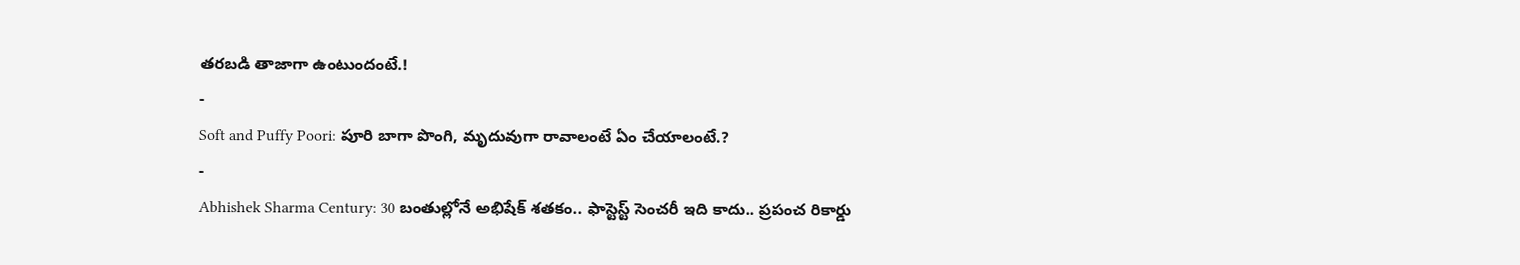తరబడి తాజాగా ఉంటుందంటే.!
-
Soft and Puffy Poori: పూరి బాగా పొంగి, మృదువుగా రావాలంటే ఏం చేయాలంటే.?
-
Abhishek Sharma Century: 30 బంతుల్లోనే అభిషేక్ శతకం.. ఫాస్టెస్ట్ సెంచరీ ఇది కాదు.. ప్రపంచ రికార్డు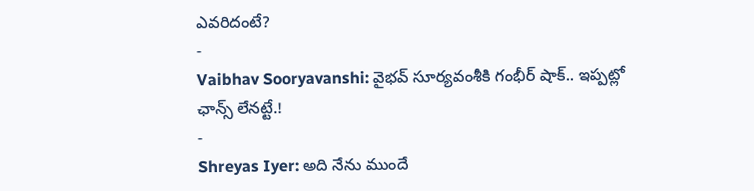ఎవరిదంటే?
-
Vaibhav Sooryavanshi: వైభవ్ సూర్యవంశీకి గంభీర్ షాక్.. ఇప్పట్లో ఛాన్స్ లేనట్టే.!
-
Shreyas Iyer: అది నేను ముందే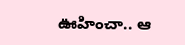ఊహించా.. ఆ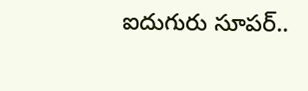ఐదుగురు సూపర్..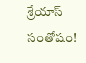శ్రేయాస్ సంతోషం!